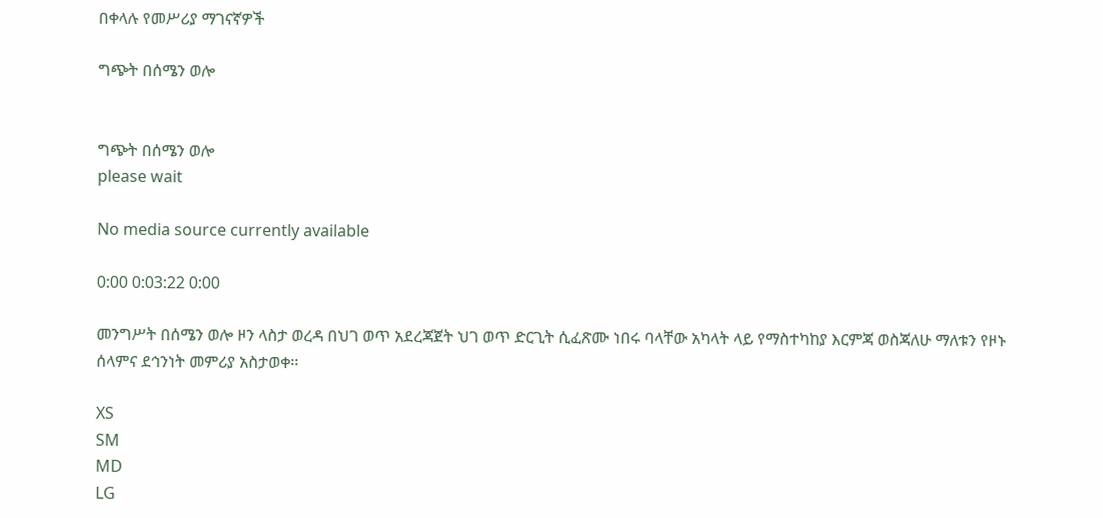በቀላሉ የመሥሪያ ማገናኛዎች

ግጭት በሰሜን ወሎ


ግጭት በሰሜን ወሎ
please wait

No media source currently available

0:00 0:03:22 0:00

መንግሥት በሰሜን ወሎ ዞን ላስታ ወረዳ በህገ ወጥ አደረጃጀት ህገ ወጥ ድርጊት ሲፈጽሙ ነበሩ ባላቸው አካላት ላይ የማስተካከያ እርምጃ ወስጃለሁ ማለቱን የዞኑ ሰላምና ደኅንነት መምሪያ አስታወቀ፡፡

XS
SM
MD
LG